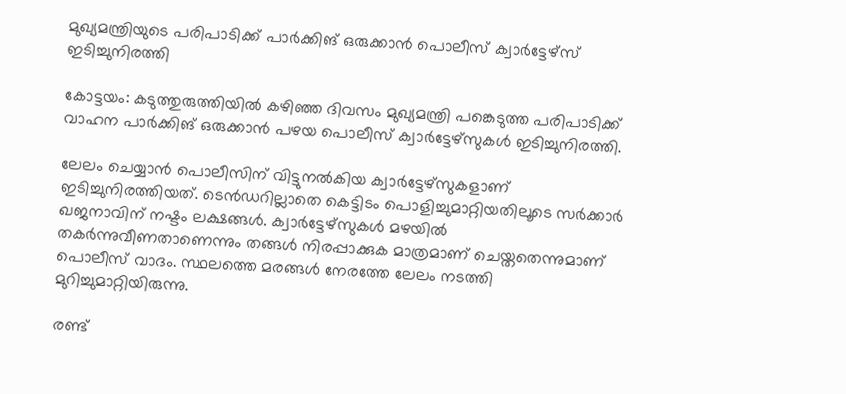മുഖ്യമന്ത്രിയുടെ പരിപാടിക്ക് പാർക്കിങ് ഒരുക്കാൻ പൊലീസ് ക്വാർട്ടേഴ്സ് ഇടിച്ചുനിരത്തി

കോട്ടയം: കടുത്തുരുത്തിയിൽ കഴിഞ്ഞ ദിവസം മുഖ്യമന്ത്രി പങ്കെടുത്ത പരിപാടിക്ക് വാഹന പാർക്കിങ് ഒരുക്കാൻ പഴയ പൊലീസ് ക്വാർട്ടേഴ്സുകൾ ഇടിച്ചുനിരത്തി.

ലേലം ചെയ്യാൻ പൊലീസിന് വിട്ടുനൽകിയ ക്വാർട്ടേഴ്സുകളാണ് ഇടിച്ചുനിരത്തിയത്. ടെൻഡറില്ലാതെ കെട്ടിടം പൊളിച്ചുമാറ്റിയതിലൂടെ സർക്കാർ ഖജനാവിന് നഷ്ടം ലക്ഷങ്ങൾ. ക്വാർട്ടേഴ്സുകൾ മഴയിൽ തകർന്നുവീണതാണെന്നും തങ്ങൾ നിരപ്പാക്കുക മാത്രമാണ് ചെയ്തതെന്നുമാണ് പൊലീസ് വാദം. സ്ഥലത്തെ മരങ്ങൾ നേരത്തേ ലേലം നടത്തി മുറിച്ചുമാറ്റിയിരുന്നു.

രണ്ട്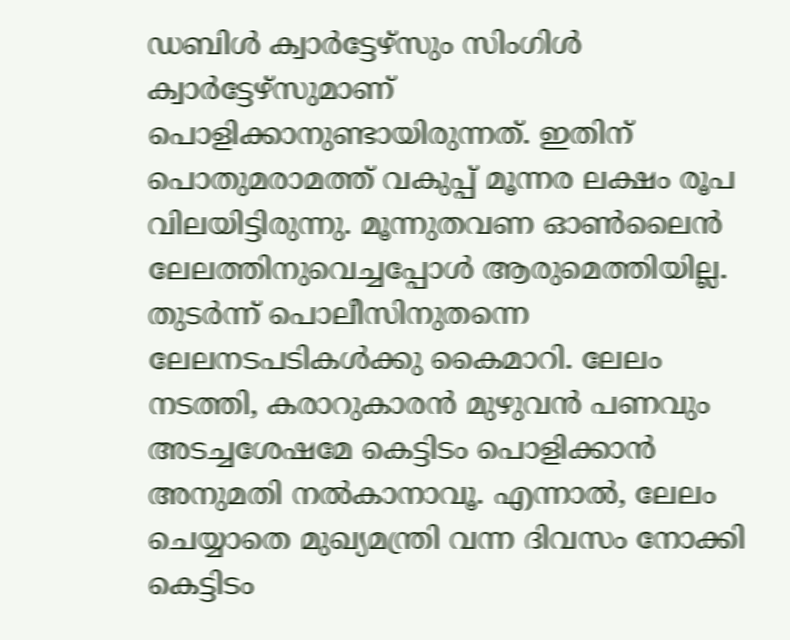ഡബിൾ ക്വാർട്ടേഴ്സും സിംഗിൾ ക്വാർട്ടേഴ്സുമാണ് പൊളിക്കാനുണ്ടായിരുന്നത്. ഇതിന് പൊതുമരാമത്ത് വകുപ്പ് മൂന്നര ലക്ഷം രൂപ വിലയിട്ടിരുന്നു. മൂന്നുതവണ ഓൺലൈൻ ലേലത്തിനുവെച്ചപ്പോൾ ആരുമെത്തിയില്ല. തുടർന്ന് പൊലീസിനുതന്നെ ലേലനടപടികൾക്കു കൈമാറി. ലേലം നടത്തി, കരാറുകാരൻ മുഴുവൻ പണവും അടച്ചശേഷമേ കെട്ടിടം പൊളിക്കാൻ അനുമതി നൽകാനാവൂ. എന്നാൽ, ലേലം ചെയ്യാതെ മുഖ്യമന്ത്രി വന്ന ദിവസം നോക്കി കെട്ടിടം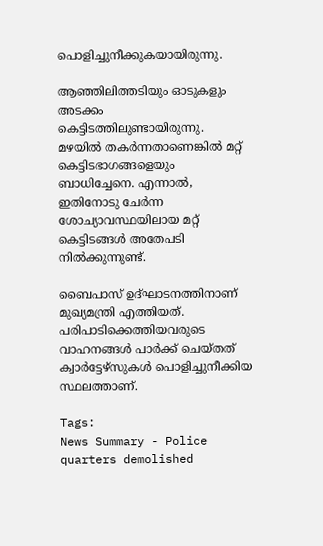പൊളിച്ചുനീക്കുകയായിരുന്നു.

ആഞ്ഞിലിത്തടിയും ഓടുകളും അടക്കം കെട്ടിടത്തിലുണ്ടായിരുന്നു. മഴയിൽ തകർന്നതാണെങ്കിൽ മറ്റ് കെട്ടിടഭാഗങ്ങളെയും ബാധിച്ചേനെ. എന്നാൽ, ഇതിനോടു ചേർന്ന ശോച്യാവസ്ഥയിലായ മറ്റ് കെട്ടിടങ്ങൾ അതേപടി നിൽക്കുന്നുണ്ട്.

ബൈപാസ് ഉദ്ഘാടനത്തിനാണ് മുഖ്യമന്ത്രി എത്തിയത്. പരിപാടിക്കെത്തിയവരുടെ വാഹനങ്ങൾ പാർക്ക് ചെയ്തത് ക്വാർട്ടേഴ്സുകൾ പൊളിച്ചുനീക്കിയ സ്ഥലത്താണ്.

Tags:
News Summary - Police quarters demolished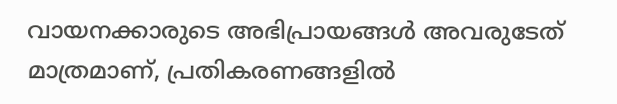വായനക്കാരുടെ അഭിപ്രായങ്ങള്‍ അവരുടേത് മാത്രമാണ്, പ്രതികരണങ്ങളിൽ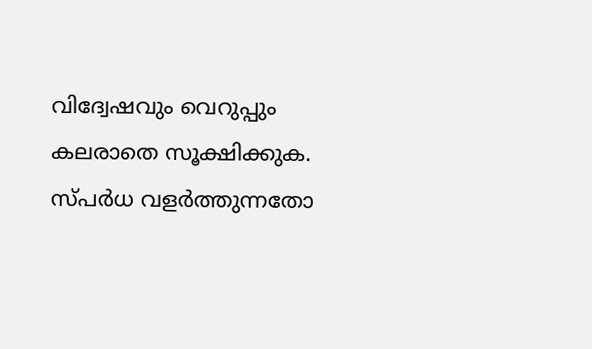വിദ്വേഷവും വെറുപ്പും കലരാതെ സൂക്ഷിക്കുക. സ്പർധ വളർത്തുന്നതോ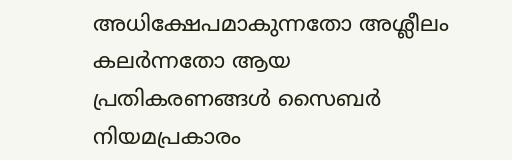അധിക്ഷേപമാകുന്നതോ അശ്ലീലം കലർന്നതോ ആയ പ്രതികരണങ്ങൾ സൈബർ നിയമപ്രകാരം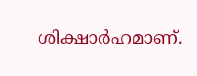ശിക്ഷാർഹമാണ്.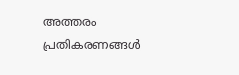അത്തരം പ്രതികരണങ്ങൾ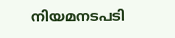നിയമനടപടി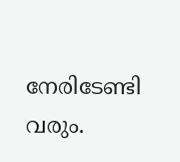നേരിടേണ്ടി വരും.